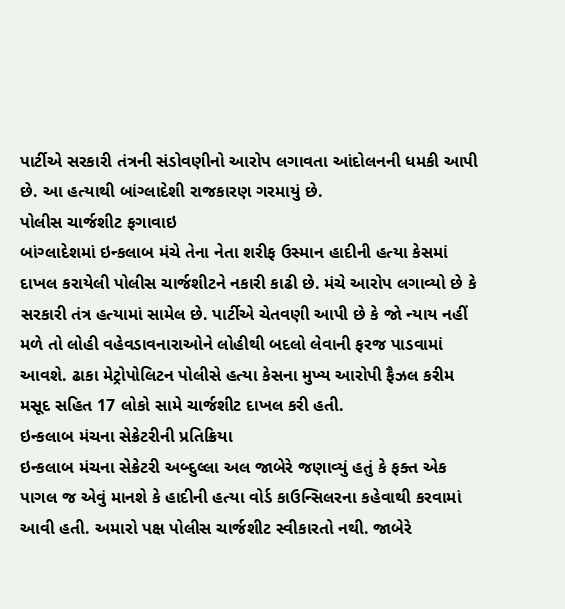પાર્ટીએ સરકારી તંત્રની સંડોવણીનો આરોપ લગાવતા આંદોલનની ધમકી આપી છે. આ હત્યાથી બાંગ્લાદેશી રાજકારણ ગરમાયું છે.
પોલીસ ચાર્જશીટ ફગાવાઇ
બાંગ્લાદેશમાં ઇન્કલાબ મંચે તેના નેતા શરીફ ઉસ્માન હાદીની હત્યા કેસમાં દાખલ કરાયેલી પોલીસ ચાર્જશીટને નકારી કાઢી છે. મંચે આરોપ લગાવ્યો છે કે સરકારી તંત્ર હત્યામાં સામેલ છે. પાર્ટીએ ચેતવણી આપી છે કે જો ન્યાય નહીં મળે તો લોહી વહેવડાવનારાઓને લોહીથી બદલો લેવાની ફરજ પાડવામાં આવશે. ઢાકા મેટ્રોપોલિટન પોલીસે હત્યા કેસના મુખ્ય આરોપી ફૈઝલ કરીમ મસૂદ સહિત 17 લોકો સામે ચાર્જશીટ દાખલ કરી હતી.
ઇન્કલાબ મંચના સેક્રેટરીની પ્રતિક્રિયા
ઇન્કલાબ મંચના સેક્રેટરી અબ્દુલ્લા અલ જાબેરે જણાવ્યું હતું કે ફક્ત એક પાગલ જ એવું માનશે કે હાદીની હત્યા વોર્ડ કાઉન્સિલરના કહેવાથી કરવામાં આવી હતી. અમારો પક્ષ પોલીસ ચાર્જશીટ સ્વીકારતો નથી. જાબેરે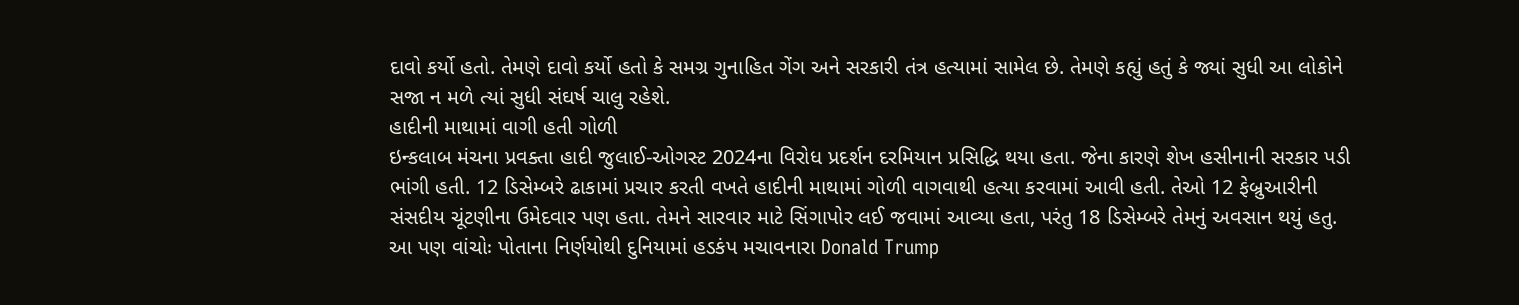દાવો કર્યો હતો. તેમણે દાવો કર્યો હતો કે સમગ્ર ગુનાહિત ગેંગ અને સરકારી તંત્ર હત્યામાં સામેલ છે. તેમણે કહ્યું હતું કે જ્યાં સુધી આ લોકોને સજા ન મળે ત્યાં સુધી સંઘર્ષ ચાલુ રહેશે.
હાદીની માથામાં વાગી હતી ગોળી
ઇન્કલાબ મંચના પ્રવક્તા હાદી જુલાઈ-ઓગસ્ટ 2024ના વિરોધ પ્રદર્શન દરમિયાન પ્રસિદ્ધિ થયા હતા. જેના કારણે શેખ હસીનાની સરકાર પડી ભાંગી હતી. 12 ડિસેમ્બરે ઢાકામાં પ્રચાર કરતી વખતે હાદીની માથામાં ગોળી વાગવાથી હત્યા કરવામાં આવી હતી. તેઓ 12 ફેબ્રુઆરીની સંસદીય ચૂંટણીના ઉમેદવાર પણ હતા. તેમને સારવાર માટે સિંગાપોર લઈ જવામાં આવ્યા હતા, પરંતુ 18 ડિસેમ્બરે તેમનું અવસાન થયું હતુ.
આ પણ વાંચોઃ પોતાના નિર્ણયોથી દુનિયામાં હડકંપ મચાવનારા Donald Trump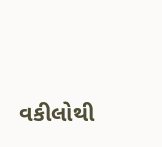વકીલોથી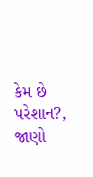કેમ છે પરેશાન?, જાણો